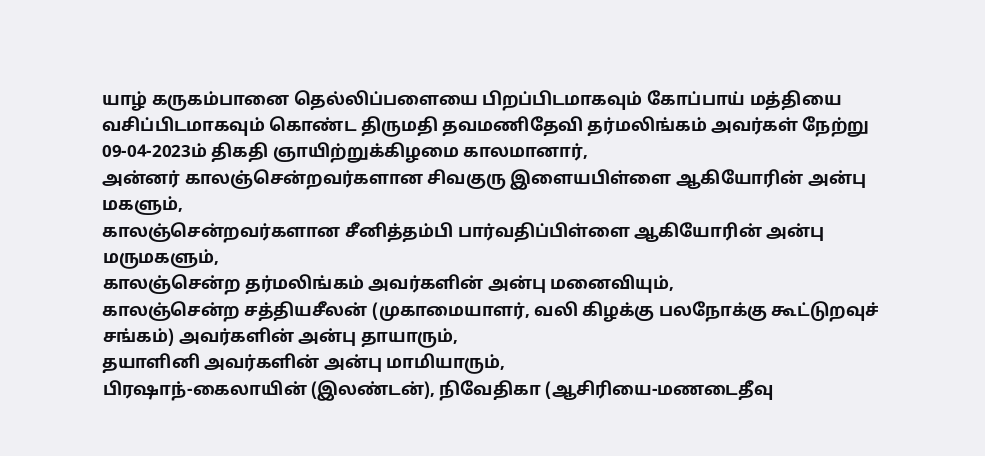யாழ் கருகம்பானை தெல்லிப்பளையை பிறப்பிடமாகவும் கோப்பாய் மத்தியை வசிப்பிடமாகவும் கொண்ட திருமதி தவமணிதேவி தர்மலிங்கம் அவர்கள் நேற்று 09-04-2023ம் திகதி ஞாயிற்றுக்கிழமை காலமானார்,
அன்னர் காலஞ்சென்றவர்களான சிவகுரு இளையபிள்ளை ஆகியோரின் அன்பு மகளும்,
காலஞ்சென்றவர்களான சீனித்தம்பி பார்வதிப்பிள்ளை ஆகியோரின் அன்பு மருமகளும்,
காலஞ்சென்ற தர்மலிங்கம் அவர்களின் அன்பு மனைவியும்,
காலஞ்சென்ற சத்தியசீலன் (முகாமையாளர், வலி கிழக்கு பலநோக்கு கூட்டுறவுச் சங்கம்) அவர்களின் அன்பு தாயாரும்,
தயாளினி அவர்களின் அன்பு மாமியாரும்,
பிரஷாந்-கைலாயின் (இலண்டன்), நிவேதிகா (ஆசிரியை-மணடைதீவு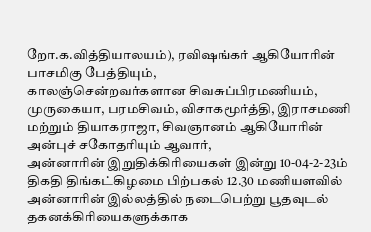றோ.க.வித்தியாலயம்), ரவிஷங்கர் ஆகியோரின் பாசமிகு பேத்தியும்,
காலஞ்சென்றவர்களான சிவசுப்பிரமணியம், முருகையா, பரமசிவம், விசாகமூர்த்தி, இராசமணி மற்றும் தியாகராஜா, சிவஞானம் ஆகியோரின் அன்புச் சகோதரியும் ஆவார்,
அன்னாரின் இறுதிக்கிரியைகள் இன்று 10-04-2-23ம் திகதி திங்கட்கிழமை பிற்பகல் 12.30 மணியளவில் அன்னாரின் இல்லத்தில் நடைபெற்று பூதவுடல் தகனக்கிரியைகளுக்காக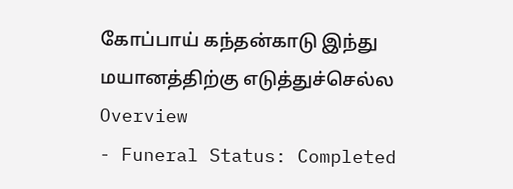கோப்பாய் கந்தன்காடு இந்து மயானத்திற்கு எடுத்துச்செல்ல
Overview
- Funeral Status: Completed